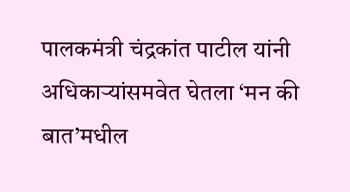पालकमंत्री चंद्रकांत पाटील यांनी अधिकाऱ्यांसमवेत घेतला ‘मन की बात’मधील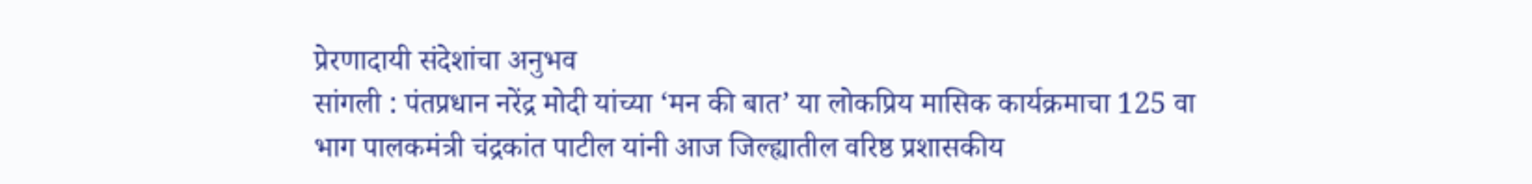प्रेरणादायी संदेशांचा अनुभव
सांगली : पंतप्रधान नरेंद्र मोदी यांच्या ‘मन की बात’ या लोकप्रिय मासिक कार्यक्रमाचा 125 वा भाग पालकमंत्री चंद्रकांत पाटील यांनी आज जिल्ह्यातील वरिष्ठ प्रशासकीय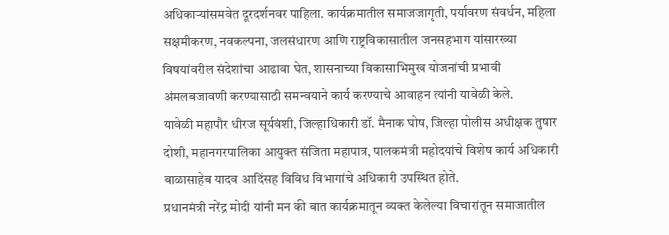अधिकाऱ्यांसमवेत दूरदर्शनवर पाहिला. कार्यक्रमातील समाजजागृती, पर्यावरण संवर्धन, महिला सक्षमीकरण, नवकल्पना, जलसंधारण आणि राष्ट्रविकासातील जनसहभाग यांसारख्या विषयांवरील संदेशांचा आढावा घेत, शासनाच्या विकासाभिमुख योजनांची प्रभावी अंमलबजावणी करण्यासाठी समन्वयाने कार्य करण्याचे आवाहन त्यांनी यावेळी केले.
यावेळी महापौर धीरज सूर्यवंशी, जिल्हाधिकारी डॉ. मैनाक घोष, जिल्हा पोलीस अधीक्षक तुषार दोशी, महानगरपालिका आयुक्त संजिता महापात्र, पालकमंत्री महोदयांचे विशेष कार्य अधिकारी बाळासाहेब यादव आदिंसह विविध विभागांचे अधिकारी उपस्थित होते.
प्रधानमंत्री नरेंद्र मोदी यांनी मन की बात कार्यक्रमातून व्यक्त केलेल्या विचारांतून समाजातील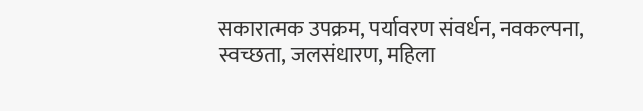सकारात्मक उपक्रम, पर्यावरण संवर्धन, नवकल्पना, स्वच्छता, जलसंधारण, महिला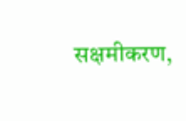सक्षमीकरण,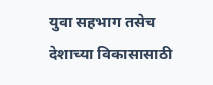युवा सहभाग तसेच देशाच्या विकासासाठी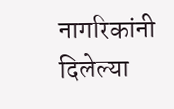नागरिकांनी दिलेल्या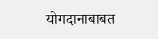योगदानाबाबत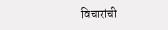विचारांची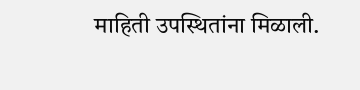माहिती उपस्थितांना मिळाली.